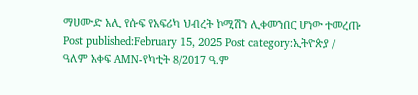ማሀሙድ አሊ የሱፍ የአፍሪካ ህብረት ኮሚሽን ሊቀመንበር ሆነው ተመረጡ Post published:February 15, 2025 Post category:ኢትዮጵያ / ዓለም አቀፍ AMN-የካቲት 8/2017 ዓ.ም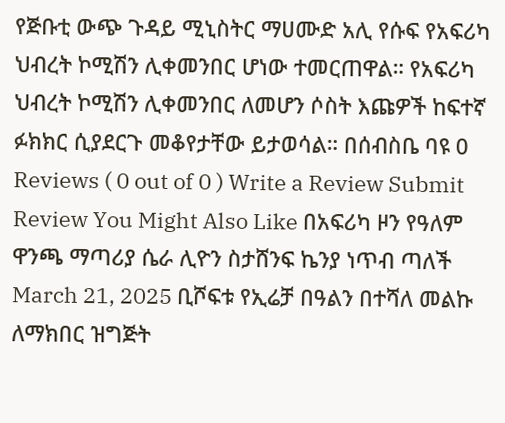የጅቡቲ ውጭ ጉዳይ ሚኒስትር ማሀሙድ አሊ የሱፍ የአፍሪካ ህብረት ኮሚሽን ሊቀመንበር ሆነው ተመርጠዋል። የአፍሪካ ህብረት ኮሚሽን ሊቀመንበር ለመሆን ሶስት እጩዎች ከፍተኛ ፉክክር ሲያደርጉ መቆየታቸው ይታወሳል። በሰብስቤ ባዩ 0 Reviews ( 0 out of 0 ) Write a Review Submit Review You Might Also Like በአፍሪካ ዞን የዓለም ዋንጫ ማጣሪያ ሴራ ሊዮን ስታሸንፍ ኬንያ ነጥብ ጣለች March 21, 2025 ቢሾፍቱ የኢሬቻ በዓልን በተሻለ መልኩ ለማክበር ዝግጅት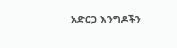አድርጋ እንግዶችን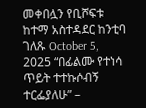መቀበሏን የቢሾፍቱ ከተማ አስተዳደር ከንቲባ ገለጹ October 5, 2025 “በፊልሙ የተነሳ ጥይት ተተኩሶብኝ ተርፌያለሁ” –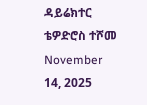ዳይሬክተር ቴዎድሮስ ተሾመ November 14, 2025